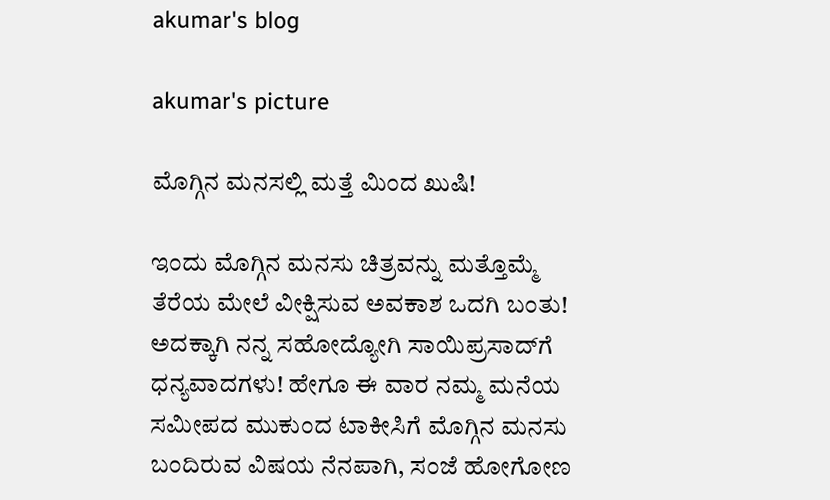akumar's blog

akumar's picture

ಮೊಗ್ಗಿನ ಮನಸಲ್ಲಿ ಮತ್ತೆ ಮಿಂದ ಖುಷಿ!

ಇಂದು ಮೊಗ್ಗಿನ ಮನಸು ಚಿತ್ರವನ್ನು ಮತ್ತೊಮ್ಮೆ ತೆರೆಯ ಮೇಲೆ ವೀಕ್ಷಿಸುವ ಅವಕಾಶ ಒದಗಿ ಬಂತು! ಅದಕ್ಕಾಗಿ ನನ್ನ ಸಹೋದ್ಯೋಗಿ ಸಾಯಿಪ್ರಸಾದ್‍ಗೆ ಧನ್ಯವಾದಗಳು! ಹೇಗೂ ಈ ವಾರ ನಮ್ಮ ಮನೆಯ ಸಮೀಪದ ಮುಕುಂದ ಟಾಕೀಸಿಗೆ ಮೊಗ್ಗಿನ ಮನಸು ಬಂದಿರುವ ವಿಷಯ ನೆನಪಾಗಿ, ಸಂಜೆ ಹೋಗೋಣ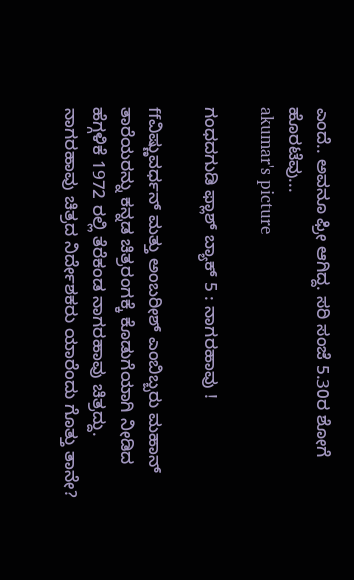ಎಂದೆ.. ಅವನೂ ಫ್ರೀ ಆಗಿದ್ದ. ಸರಿ ಸಂಜೆ 5.30ರ ಶೋಗೆ ಹೊರಟೆವು...
akumar's picture

ಗಂಧದಗುಡಿ ಫ್ಲಾಶ್ ಬ್ಯಾಕ್ 5 : ನಾಗರಹಾವು !

ffವಿಷ್ಣುವರ್ಧನ್ ಮತ್ತು ಅಂಬರೀಶ್ ಎಂಬಿಬ್ಬರು ಮಹಾನ್ ತಾರೆಯರನ್ನು ಕನ್ನಡ ಚಿತ್ರರಂಗಕ್ಕೆ ಕೊಡುಗೆಯಾಗಿ ನೀಡಿದ ಹೆಗ್ಗಳಿಕೆ 1972 ರಲ್ಲಿ ತೆರೆಕಂಡ ನಾಗರಹಾವು ಚಿತ್ರದ್ದು. ನಾಗರಹಾವು ಚಿತ್ರದ ನಿರ್ದೇಶಕರು ಯಾರೆಂದು ಗೊತ್ತು ತಾನೇ?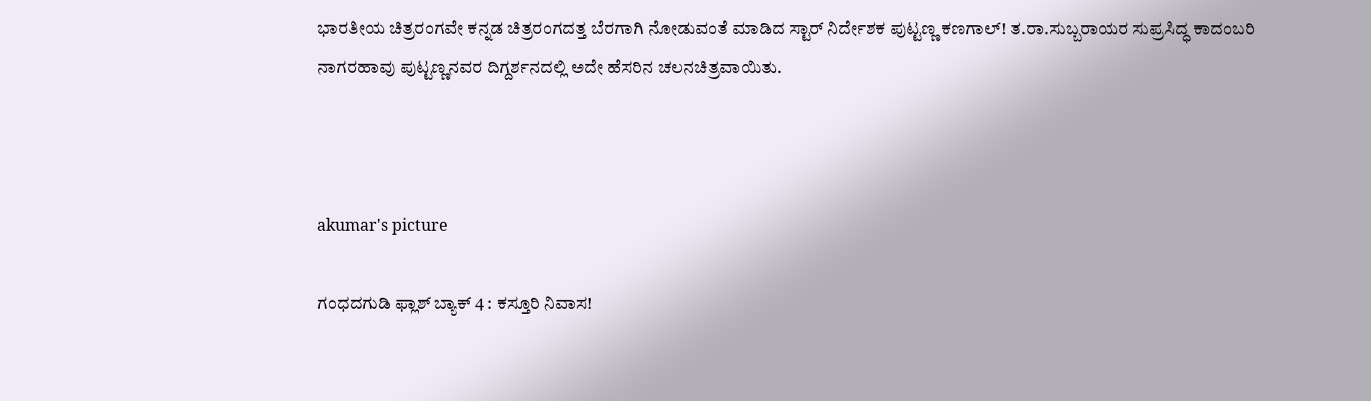ಭಾರತೀಯ ಚಿತ್ರರಂಗವೇ ಕನ್ನಡ ಚಿತ್ರರಂಗದತ್ತ ಬೆರಗಾಗಿ ನೋಡುವಂತೆ ಮಾಡಿದ ಸ್ಟಾರ್ ನಿರ್ದೇಶಕ ಪುಟ್ಟಣ್ಣ ಕಣಗಾಲ್! ತ.ರಾ.ಸುಬ್ಬರಾಯರ ಸುಪ್ರಸಿದ್ಧ ಕಾದಂಬರಿ ನಾಗರಹಾವು ಪುಟ್ಟಣ್ಣನವರ ದಿಗ್ದರ್ಶನದಲ್ಲಿ ಅದೇ ಹೆಸರಿನ ಚಲನಚಿತ್ರವಾಯಿತು.



akumar's picture

ಗಂಧದಗುಡಿ ಫ್ಲಾಶ್ ಬ್ಯಾಕ್ 4 : ಕಸ್ತೂರಿ ನಿವಾಸ!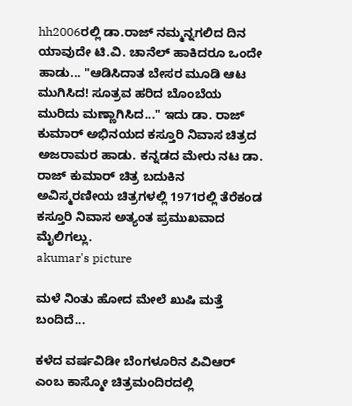hh2006ರಲ್ಲಿ ಡಾ.ರಾಜ್ ನಮ್ಮನ್ನಗಲಿದ ದಿನ ಯಾವುದೇ ಟಿ.ವಿ. ಚಾನೆಲ್ ಹಾಕಿದರೂ ಒಂದೇ ಹಾಡು... "ಆಡಿಸಿದಾತ ಬೇಸರ ಮೂಡಿ ಆಟ ಮುಗಿಸಿದ! ಸೂತ್ರವ ಹರಿದ ಬೊಂಬೆಯ ಮುರಿದು ಮಣ್ಣಾಗಿಸಿದ..." ಇದು ಡಾ. ರಾಜ್ ಕುಮಾರ್ ಅಭಿನಯದ ಕಸ್ತೂರಿ ನಿವಾಸ ಚಿತ್ರದ ಅಜರಾಮರ ಹಾಡು. ಕನ್ನಡದ ಮೇರು ನಟ ಡಾ. ರಾಜ್ ಕುಮಾರ್ ಚಿತ್ರ ಬದುಕಿನ ಅವಿಸ್ಮರಣೀಯ ಚಿತ್ರಗಳಲ್ಲಿ 1971ರಲ್ಲಿ ತೆರೆಕಂಡ ಕಸ್ತೂರಿ ನಿವಾಸ ಅತ್ಯಂತ ಪ್ರಮುಖವಾದ ಮೈಲಿಗಲ್ಲು.
akumar's picture

ಮಳೆ ನಿಂತು ಹೋದ ಮೇಲೆ ಖುಷಿ ಮತ್ತೆ ಬಂದಿದೆ...

ಕಳೆದ ವರ್ಷವಿಡೀ ಬೆಂಗಳೂರಿನ ಪಿವಿಆರ್ ಎಂಬ ಕಾಸ್ಮೋ ಚಿತ್ರಮಂದಿರದಲ್ಲಿ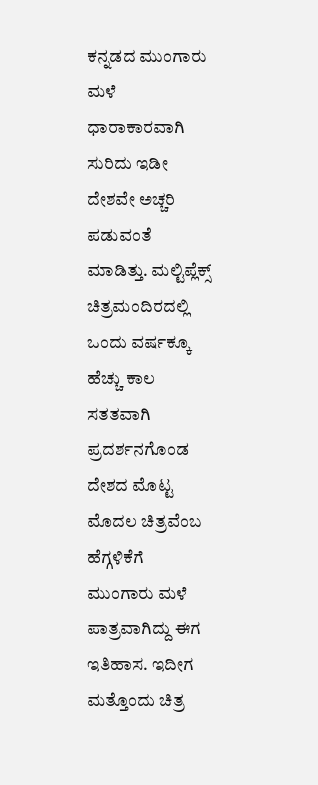ಕನ್ನಡದ ಮುಂಗಾರು ಮಳೆ ಧಾರಾಕಾರವಾಗಿ ಸುರಿದು ಇಡೀ ದೇಶವೇ ಅಚ್ಚರಿ ಪಡುವಂತೆ ಮಾಡಿತ್ತು. ಮಲ್ಟಿಪ್ಲೆಕ್ಸ್ ಚಿತ್ರಮಂದಿರದಲ್ಲಿ ಒಂದು ವರ್ಷಕ್ಕೂ ಹೆಚ್ಚು ಕಾಲ ಸತತವಾಗಿ ಪ್ರದರ್ಶನಗೊಂಡ ದೇಶದ ಮೊಟ್ಟ ಮೊದಲ ಚಿತ್ರವೆಂಬ ಹೆಗ್ಗಳಿಕೆಗೆ ಮುಂಗಾರು ಮಳೆ ಪಾತ್ರವಾಗಿದ್ದು ಈಗ ಇತಿಹಾಸ. ಇದೀಗ ಮತ್ತೊಂದು ಚಿತ್ರ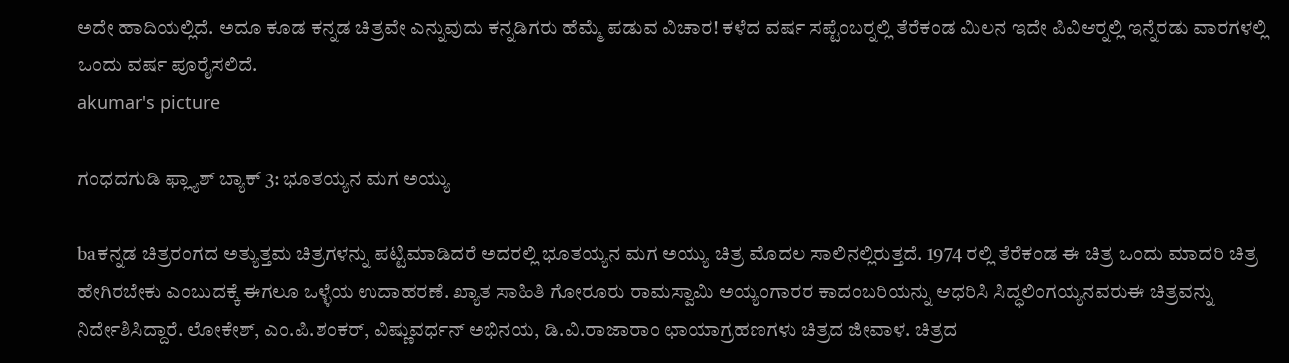ಅದೇ ಹಾದಿಯಲ್ಲಿದೆ. ಅದೂ ಕೂಡ ಕನ್ನಡ ಚಿತ್ರವೇ ಎನ್ನುವುದು ಕನ್ನಡಿಗರು ಹೆಮ್ಮೆ ಪಡುವ ವಿಚಾರ! ಕಳೆದ ವರ್ಷ ಸಪ್ಟೆಂಬರ್‍ನಲ್ಲಿ ತೆರೆಕಂಡ ಮಿಲನ ಇದೇ ಪಿವಿಆರ್‍ನಲ್ಲಿ ಇನ್ನೆರಡು ವಾರಗಳಲ್ಲಿ ಒಂದು ವರ್ಷ ಪೂರೈಸಲಿದೆ.
akumar's picture

ಗಂಧದಗುಡಿ ಫ್ಲ್ಯಾಶ್ ಬ್ಯಾಕ್ 3: ಭೂತಯ್ಯನ ಮಗ ಅಯ್ಯು

baಕನ್ನಡ ಚಿತ್ರರಂಗದ ಅತ್ಯುತ್ತಮ ಚಿತ್ರಗಳನ್ನು ಪಟ್ಟಿಮಾಡಿದರೆ ಅದರಲ್ಲಿ ಭೂತಯ್ಯನ ಮಗ ಅಯ್ಯು ಚಿತ್ರ ಮೊದಲ ಸಾಲಿನಲ್ಲಿರುತ್ತದೆ. 1974 ರಲ್ಲಿ ತೆರೆಕಂಡ ಈ ಚಿತ್ರ ಒಂದು ಮಾದರಿ ಚಿತ್ರ ಹೇಗಿರಬೇಕು ಎಂಬುದಕ್ಕೆ ಈಗಲೂ ಒಳ್ಳೆಯ ಉದಾಹರಣೆ. ಖ್ಯಾತ ಸಾಹಿತಿ ಗೋರೂರು ರಾಮಸ್ವಾಮಿ ಅಯ್ಯಂಗಾರರ ಕಾದಂಬರಿಯನ್ನು ಆಧರಿಸಿ ಸಿದ್ಧಲಿಂಗಯ್ಯನವರುಈ ಚಿತ್ರವನ್ನು ನಿರ್ದೇಶಿಸಿದ್ದಾರೆ. ಲೋಕೇಶ್, ಎಂ.ಪಿ.ಶಂಕರ್, ವಿಷ್ಣುವರ್ಧನ್ ಅಭಿನಯ, ಡಿ.ವಿ.ರಾಜಾರಾಂ ಛಾಯಾಗ್ರಹಣಗಳು ಚಿತ್ರದ ಜೀವಾಳ. ಚಿತ್ರದ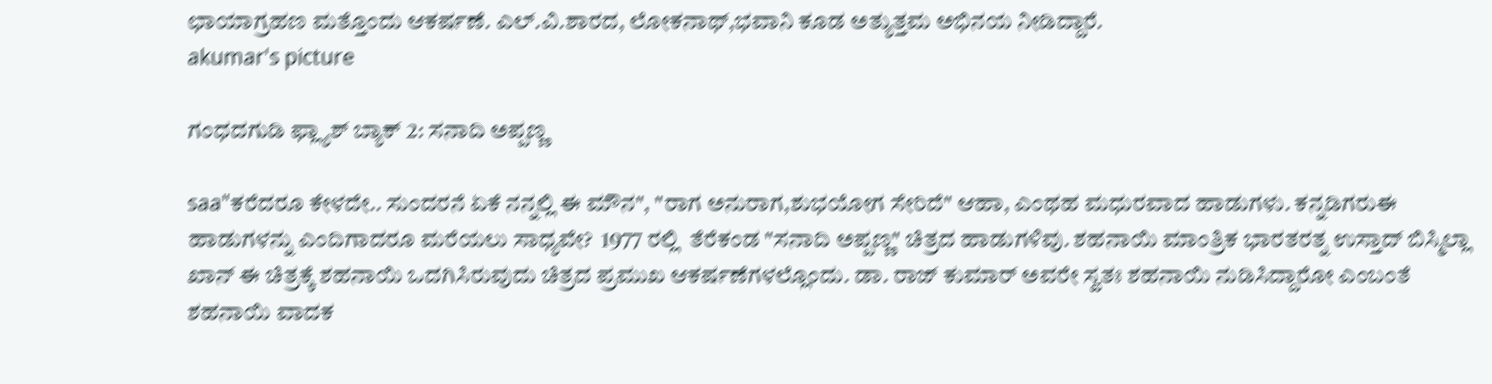ಛಾಯಾಗ್ರಹಣ ಮತ್ತೊಂದು ಆಕರ್ಷಣೆ. ಎಲ್.ವಿ.ಶಾರದ, ಲೋಕನಾಥ್,ಭವಾನಿ ಕೂಡ ಅತ್ಯುತ್ತಮ ಅಭಿನಯ ನೀಡಿದ್ದಾರೆ.
akumar's picture

ಗಂಧದಗುಡಿ ಫ್ಲ್ಯಾಶ್ ಬ್ಯಾಕ್ 2: ಸನಾದಿ ಅಪ್ಪಣ್ಣ

saa"ಕರೆದರೂ ಕೇಳದೇ.. ಸುಂದರನೆ ಏಕೆ ನನ್ನಲ್ಲಿ ಈ ಮೌನ", "ರಾಗ ಅನುರಾಗ,ಶುಭಯೋಗ ಸೇರಿದೆ" ಆಹಾ, ಎಂಥಹ ಮಧುರವಾದ ಹಾಡುಗಳು. ಕನ್ನಡಿಗರುಈ ಹಾಡುಗಳನ್ನು ಎಂದಿಗಾದರೂ ಮರೆಯಲು ಸಾಧ್ಯವೇ?  1977 ರಲ್ಲಿ  ತೆರೆಕಂಡ "ಸನಾದಿ ಅಪ್ಪಣ್ಣ" ಚಿತ್ರದ ಹಾಡುಗಳಿವು. ಶಹನಾಯಿ ಮಾಂತ್ರಿಕ ಭಾರತರತ್ನ ಉಸ್ತಾದ್ ಬಿಸ್ಮಿಲ್ಲಾ ಖಾನ್ ಈ ಚಿತ್ರಕ್ಕೆ ಶಹನಾಯಿ ಒದಗಿಸಿರುವುದು ಚಿತ್ರದ ಪ್ರಮುಖ ಆಕರ್ಷಣೆಗಳಲ್ಲೊಂದು. ಡಾ. ರಾಜ್ ಕುಮಾರ್ ಅವರೇ ಸ್ವತಃ ಶಹನಾಯಿ ನುಡಿಸಿದ್ದಾರೋ ಎಂಬಂತೆ ಶಹನಾಯಿ ವಾದಕ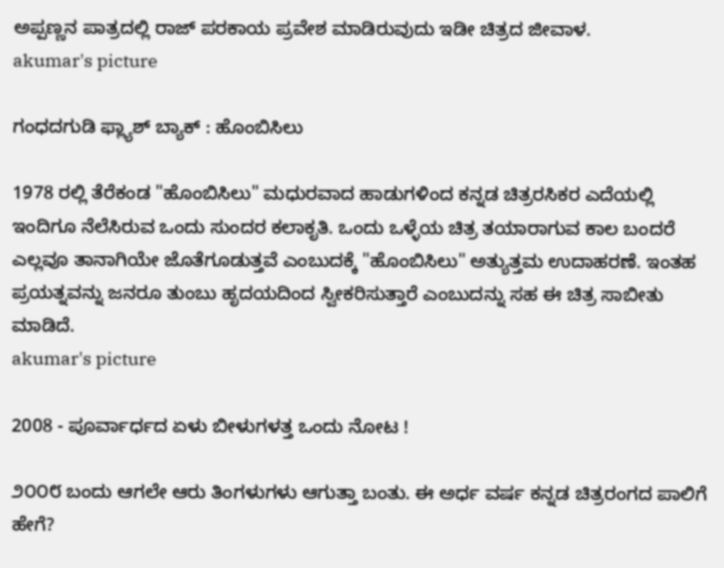ಅಪ್ಪಣ್ಣನ ಪಾತ್ರದಲ್ಲಿ ರಾಜ್ ಪರಕಾಯ ಪ್ರವೇಶ ಮಾಡಿರುವುದು ಇಡೀ ಚಿತ್ರದ ಜೀವಾಳ.
akumar's picture

ಗಂಧದಗುಡಿ ಫ್ಲ್ಯಾಶ್ ಬ್ಯಾಕ್ : ಹೊಂಬಿಸಿಲು

1978 ರಲ್ಲಿ ತೆರೆಕಂಡ "ಹೊಂಬಿಸಿಲು" ಮಧುರವಾದ ಹಾಡುಗಳಿಂದ ಕನ್ನಡ ಚಿತ್ರರಸಿಕರ ಎದೆಯಲ್ಲಿ ಇಂದಿಗೂ ನೆಲೆಸಿರುವ ಒಂದು ಸುಂದರ ಕಲಾಕೃತಿ. ಒಂದು ಒಳ್ಳೆಯ ಚಿತ್ರ ತಯಾರಾಗುವ ಕಾಲ ಬಂದರೆ ಎಲ್ಲವೂ ತಾನಾಗಿಯೇ ಜೊತೆಗೂಡುತ್ತವೆ ಎಂಬುದಕ್ಕೆ "ಹೊಂಬಿಸಿಲು" ಅತ್ಯುತ್ತಮ ಉದಾಹರಣೆ. ಇಂತಹ ಪ್ರಯತ್ನವನ್ನು ಜನರೂ ತುಂಬು ಹೃದಯದಿಂದ ಸ್ವೀಕರಿಸುತ್ತಾರೆ ಎಂಬುದನ್ನು ಸಹ ಈ ಚಿತ್ರ ಸಾಬೀತು ಮಾಡಿದೆ.
akumar's picture

2008 - ಪೂರ್ವಾರ್ಧದ ಏಳು ಬೀಳುಗಳತ್ತ ಒಂದು ನೋಟ !

೨೦೦೮ ಬಂದು ಆಗಲೇ ಆರು ತಿಂಗಳುಗಳು ಆಗುತ್ತಾ ಬಂತು. ಈ ಅರ್ಧ ವರ್ಷ ಕನ್ನಡ ಚಿತ್ರರಂಗದ ಪಾಲಿಗೆ ಹೇಗೆ?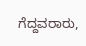ಗೆದ್ದವರಾರು,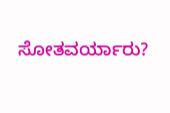ಸೋತವರ್ಯಾರು?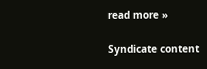read more »

Syndicate content